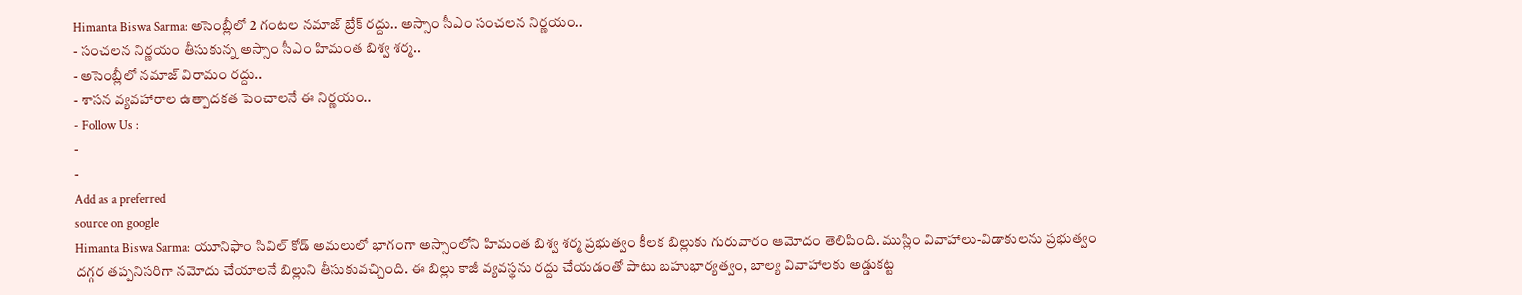Himanta Biswa Sarma: అసెంబ్లీలో 2 గంటల నమాజ్ బ్రేక్ రద్దు.. అస్సాం సీఎం సంచలన నిర్ణయం..
- సంచలన నిర్ణయం తీసుకున్న అస్సాం సీఎం హిమంత బిశ్వ శర్మ..
- అసెంబ్లీలో నమాజ్ విరామం రద్దు..
- శాసన వ్యవహారాల ఉత్పాదకత పెంచాలనే ఈ నిర్ణయం..
- Follow Us :
-
-
Add as a preferred
source on google
Himanta Biswa Sarma: యూనిఫాం సివిల్ కోడ్ అమలులో భాగంగా అస్సాంలోని హిమంత బిశ్వ శర్మ ప్రభుత్వం కీలక బిల్లుకు గురువారం ఆమోదం తెలిపింది. ముస్లిం వివాహాలు-విడాకులను ప్రభుత్వం దగ్గర తప్పనిసరిగా నమోదు చేయాలనే బిల్లుని తీసుకువచ్చింది. ఈ బిల్లు కాజీ వ్యవస్థను రద్దు చేయడంతో పాటు బహుభార్యత్వం, బాల్య వివాహాలకు అడ్డుకట్ట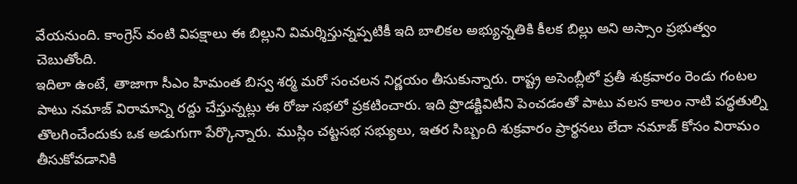వేయనుంది. కాంగ్రెస్ వంటి విపక్షాలు ఈ బిల్లుని విమర్శిస్తున్నప్పటికీ ఇది బాలికల అభ్యున్నతికి కీలక బిల్లు అని అస్సాం ప్రభుత్వం చెబుతోంది.
ఇదిలా ఉంటే, తాజాగా సీఎం హిమంత బిస్వ శర్మ మరో సంచలన నిర్ణయం తీసుకున్నారు. రాష్ట్ర అసెంబ్లీలో ప్రతీ శుక్రవారం రెండు గంటల పాటు నమాజ్ విరామాన్ని రద్దు చేస్తున్నట్లు ఈ రోజు సభలో ప్రకటించారు. ఇది ప్రొడక్టివిటీని పెంచడంతో పాటు వలస కాలం నాటి పద్ధతుల్ని తొలగించేందుకు ఒక అడుగుగా పేర్కొన్నారు. ముస్లిం చట్టసభ సభ్యులు, ఇతర సిబ్బంది శుక్రవారం ప్రార్థనలు లేదా నమాజ్ కోసం విరామం తీసుకోవడానికి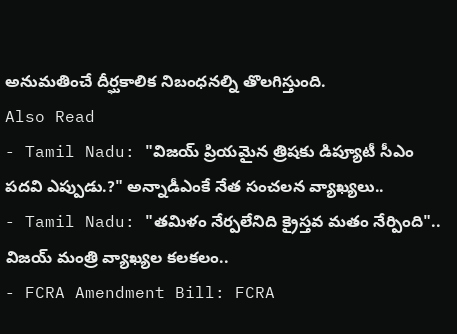అనుమతించే దీర్ఘకాలిక నిబంధనల్ని తొలగిస్తుంది.
Also Read
- Tamil Nadu: "విజయ్ ప్రియమైన త్రిషకు డిప్యూటీ సీఎం పదవి ఎప్పుడు.?" అన్నాడీఎంకే నేత సంచలన వ్యాఖ్యలు..
- Tamil Nadu: "తమిళం నేర్పలేనిది క్రైస్తవ మతం నేర్పింది".. విజయ్ మంత్రి వ్యాఖ్యల కలకలం..
- FCRA Amendment Bill: FCRA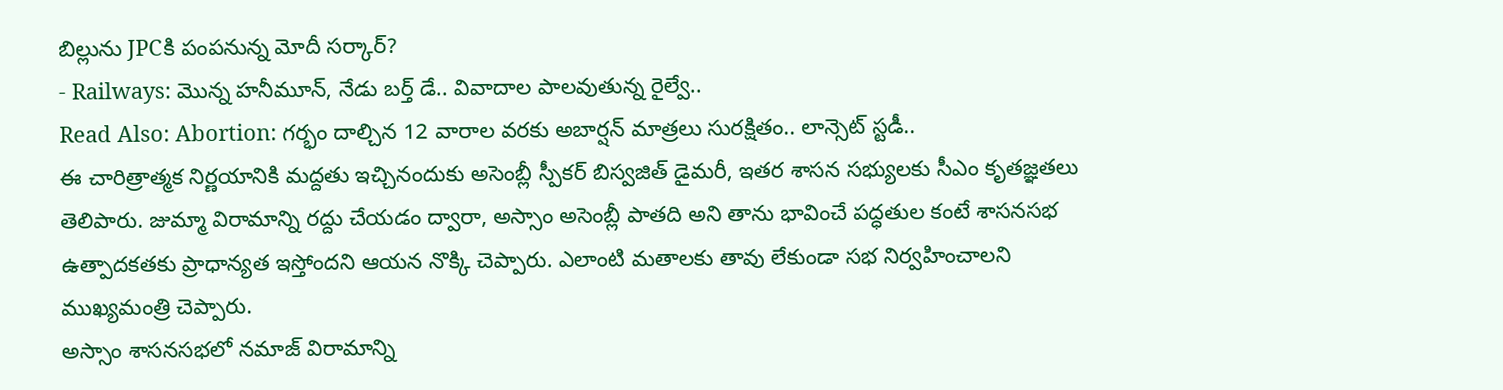బిల్లును JPCకి పంపనున్న మోదీ సర్కార్?
- Railways: మొన్న హనీమూన్, నేడు బర్త్ డే.. వివాదాల పాలవుతున్న రైల్వే..
Read Also: Abortion: గర్భం దాల్చిన 12 వారాల వరకు అబార్షన్ మాత్రలు సురక్షితం.. లాన్సెట్ స్టడీ..
ఈ చారిత్రాత్మక నిర్ణయానికి మద్దతు ఇచ్చినందుకు అసెంబ్లీ స్పీకర్ బిస్వజిత్ డైమరీ, ఇతర శాసన సభ్యులకు సీఎం కృతజ్ఞతలు తెలిపారు. జుమ్మా విరామాన్ని రద్దు చేయడం ద్వారా, అస్సాం అసెంబ్లీ పాతది అని తాను భావించే పద్ధతుల కంటే శాసనసభ ఉత్పాదకతకు ప్రాధాన్యత ఇస్తోందని ఆయన నొక్కి చెప్పారు. ఎలాంటి మతాలకు తావు లేకుండా సభ నిర్వహించాలని ముఖ్యమంత్రి చెప్పారు.
అస్సాం శాసనసభలో నమాజ్ విరామాన్ని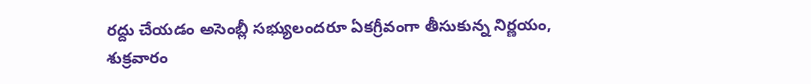రద్దు చేయడం అసెంబ్లీ సభ్యులందరూ ఏకగ్రీవంగా తీసుకున్న నిర్ణయం, శుక్రవారం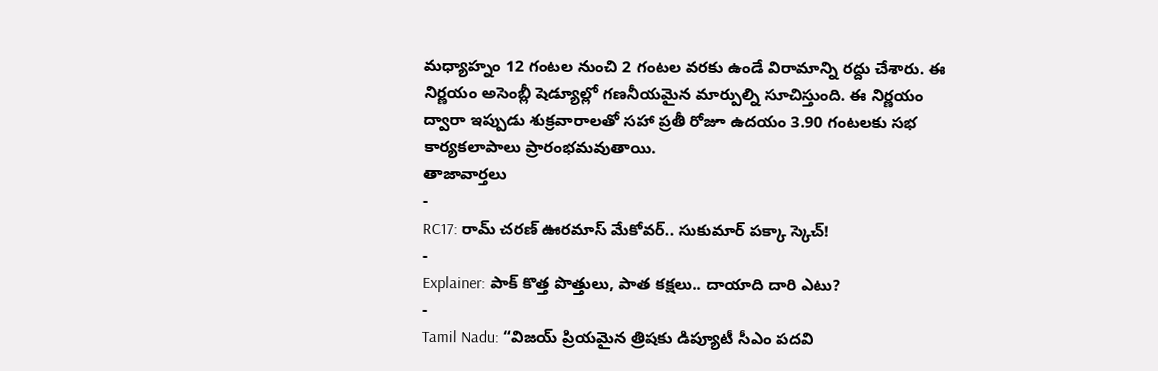మధ్యాహ్నం 12 గంటల నుంచి 2 గంటల వరకు ఉండే విరామాన్ని రద్దు చేశారు. ఈ నిర్ణయం అసెంబ్లీ షెడ్యూల్లో గణనీయమైన మార్పుల్ని సూచిస్తుంది. ఈ నిర్ణయం ద్వారా ఇప్పుడు శుక్రవారాలతో సహా ప్రతీ రోజూ ఉదయం 3.90 గంటలకు సభ కార్యకలాపాలు ప్రారంభమవుతాయి.
తాజావార్తలు
-
RC17: రామ్ చరణ్ ఊరమాస్ మేకోవర్.. సుకుమార్ పక్కా స్కెచ్!
-
Explainer: పాక్ కొత్త పొత్తులు, పాత కక్షలు.. దాయాది దారి ఎటు?
-
Tamil Nadu: “విజయ్ ప్రియమైన త్రిషకు డిప్యూటీ సీఎం పదవి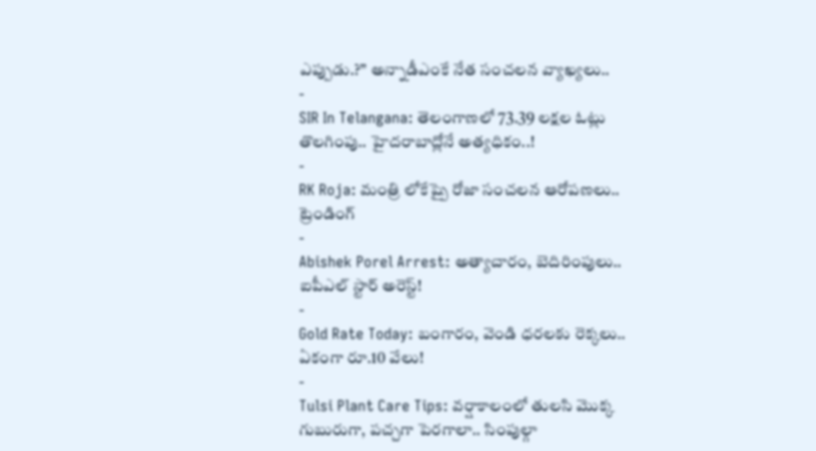ఎప్పుడు.?” అన్నాడీఎంకే నేత సంచలన వ్యాఖ్యలు..
-
SIR In Telangana: తెలంగాణలో 73.39 లక్షల ఓట్లు తొలగింపు.. హైదరాబాద్లోనే అత్యధికం..!
-
RK Roja: మంత్రి లోకేష్పై రోజా సంచలన ఆరోపణలు..
ట్రెండింగ్
-
Abishek Porel Arrest: అత్యాచారం, బెదిరింపులు.. ఐపీఎల్ స్టార్ అరెస్ట్!
-
Gold Rate Today: బంగారం, వెండి ధరలకు రెక్కలు.. ఏకంగా రూ.10 వేలు!
-
Tulsi Plant Care Tips: వర్షాకాలంలో తులసి మొక్క గుబురుగా, పచ్చగా పెరగాలా.. సింపుల్గా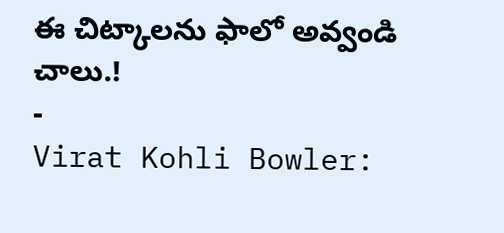ఈ చిట్కాలను ఫాలో అవ్వండి చాలు.!
-
Virat Kohli Bowler: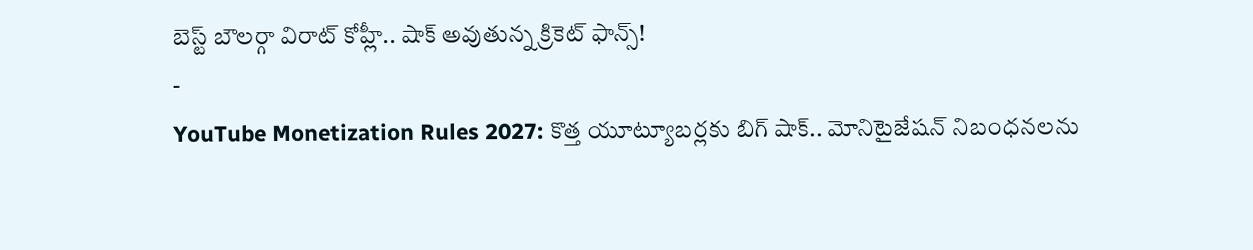బెస్ట్ బౌలర్గా విరాట్ కోహ్లీ.. షాక్ అవుతున్న క్రికెట్ ఫాన్స్!
-
YouTube Monetization Rules 2027: కొత్త యూట్యూబర్లకు బిగ్ షాక్.. మోనిటైజేషన్ నిబంధనలను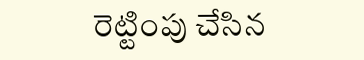రెట్టింపు చేసిన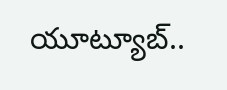యూట్యూబ్..